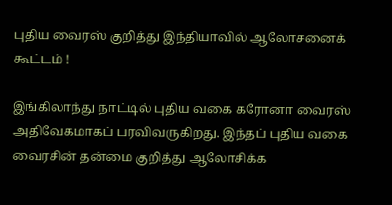புதிய வைரஸ் குறித்து இந்தியாவில் ஆலோசனைக் கூட்டம் !

இங்கிலாந்து நாட்டில் புதிய வகை கரோனா வைரஸ் அதிவேகமாகப் பரவிவருகிறது. இந்தப் புதிய வகை வைரசின் தன்மை குறித்து ஆலோசிக்க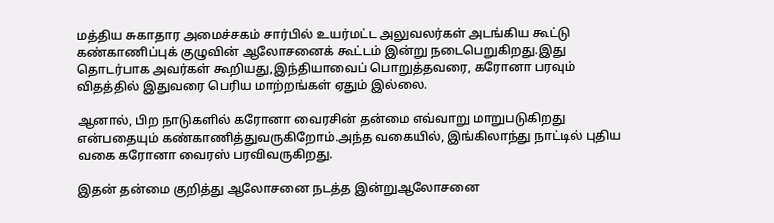மத்திய சுகாதார அமைச்சகம் சார்பில் உயர்மட்ட அலுவலர்கள் அடங்கிய கூட்டு கண்காணிப்புக் குழுவின் ஆலோசனைக் கூட்டம் இன்று நடைபெறுகிறது.இது தொடர்பாக அவர்கள் கூறியது,இந்தியாவைப் பொறுத்தவரை, கரோனா பரவும் விதத்தில் இதுவரை பெரிய மாற்றங்கள் ஏதும் இல்லை.

ஆனால், பிற நாடுகளில் கரோனா வைரசின் தன்மை எவ்வாறு மாறுபடுகிறது என்பதையும் கண்காணித்துவருகிறோம்.அந்த வகையில், இங்கிலாந்து நாட்டில் புதிய வகை கரோனா வைரஸ் பரவிவருகிறது.

இதன் தன்மை குறித்து ஆலோசனை நடத்த இன்றுஆலோசனை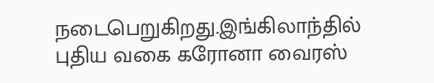நடைபெறுகிறது.இங்கிலாந்தில் புதிய வகை கரோனா வைரஸ்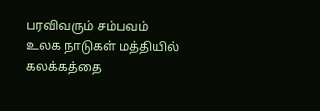பரவிவரும் சம்பவம் உலக நாடுகள் மத்தியில் கலக்கத்தை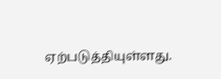ஏற்படுத்தியுள்ளது.